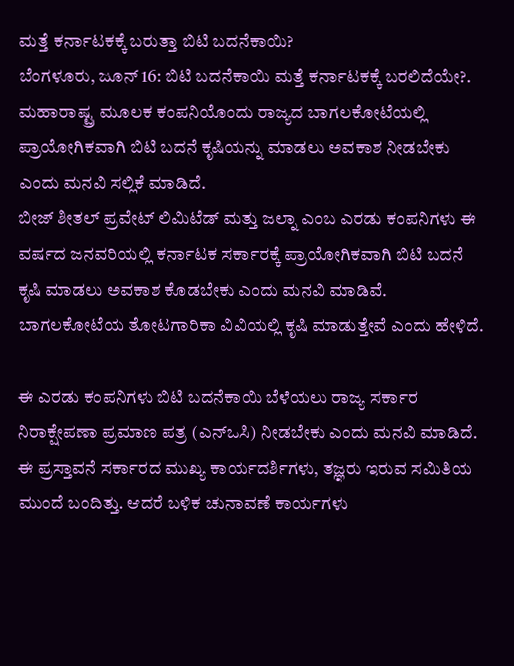ಮತ್ತೆ ಕರ್ನಾಟಕಕ್ಕೆ ಬರುತ್ತಾ ಬಿಟಿ ಬದನೆಕಾಯಿ?
ಬೆಂಗಳೂರು, ಜೂನ್ 16: ಬಿಟಿ ಬದನೆಕಾಯಿ ಮತ್ತೆ ಕರ್ನಾಟಕಕ್ಕೆ ಬರಲಿದೆಯೇ?. ಮಹಾರಾಷ್ಟ್ರ ಮೂಲಕ ಕಂಪನಿಯೊಂದು ರಾಜ್ಯದ ಬಾಗಲಕೋಟೆಯಲ್ಲಿ ಪ್ರಾಯೋಗಿಕವಾಗಿ ಬಿಟಿ ಬದನೆ ಕೃಷಿಯನ್ನು ಮಾಡಲು ಅವಕಾಶ ನೀಡಬೇಕು ಎಂದು ಮನವಿ ಸಲ್ಲಿಕೆ ಮಾಡಿದೆ.
ಬೀಜ್ ಶೀತಲ್ ಪ್ರವೇಟ್ ಲಿಮಿಟೆಡ್ ಮತ್ತು ಜಲ್ನಾ ಎಂಬ ಎರಡು ಕಂಪನಿಗಳು ಈ ವರ್ಷದ ಜನವರಿಯಲ್ಲಿ ಕರ್ನಾಟಕ ಸರ್ಕಾರಕ್ಕೆ ಪ್ರಾಯೋಗಿಕವಾಗಿ ಬಿಟಿ ಬದನೆ ಕೃಷಿ ಮಾಡಲು ಅವಕಾಶ ಕೊಡಬೇಕು ಎಂದು ಮನವಿ ಮಾಡಿವೆ. ಬಾಗಲಕೋಟೆಯ ತೋಟಗಾರಿಕಾ ವಿವಿಯಲ್ಲಿ ಕೃಷಿ ಮಾಡುತ್ತೇವೆ ಎಂದು ಹೇಳಿದೆ.

ಈ ಎರಡು ಕಂಪನಿಗಳು ಬಿಟಿ ಬದನೆಕಾಯಿ ಬೆಳೆಯಲು ರಾಜ್ಯ ಸರ್ಕಾರ ನಿರಾಕ್ಷೇಪಣಾ ಪ್ರಮಾಣ ಪತ್ರ (ಎನ್ಒಸಿ) ನೀಡಬೇಕು ಎಂದು ಮನವಿ ಮಾಡಿದೆ. ಈ ಪ್ರಸ್ತಾವನೆ ಸರ್ಕಾರದ ಮುಖ್ಯ ಕಾರ್ಯದರ್ಶಿಗಳು, ತಜ್ಞರು ಇರುವ ಸಮಿತಿಯ ಮುಂದೆ ಬಂದಿತ್ತು. ಆದರೆ ಬಳಿಕ ಚುನಾವಣೆ ಕಾರ್ಯಗಳು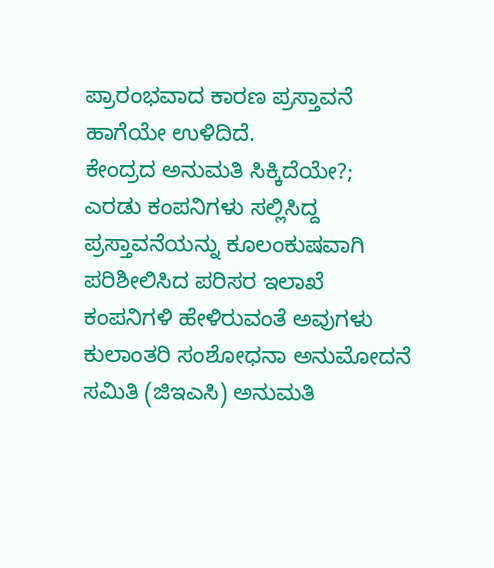ಪ್ರಾರಂಭವಾದ ಕಾರಣ ಪ್ರಸ್ತಾವನೆ ಹಾಗೆಯೇ ಉಳಿದಿದೆ.
ಕೇಂದ್ರದ ಅನುಮತಿ ಸಿಕ್ಕಿದೆಯೇ?; ಎರಡು ಕಂಪನಿಗಳು ಸಲ್ಲಿಸಿದ್ದ ಪ್ರಸ್ತಾವನೆಯನ್ನು ಕೂಲಂಕುಷವಾಗಿ ಪರಿಶೀಲಿಸಿದ ಪರಿಸರ ಇಲಾಖೆ ಕಂಪನಿಗಳಿ ಹೇಳಿರುವಂತೆ ಅವುಗಳು ಕುಲಾಂತರಿ ಸಂಶೋಧನಾ ಅನುಮೋದನೆ ಸಮಿತಿ (ಜಿಇಎಸಿ) ಅನುಮತಿ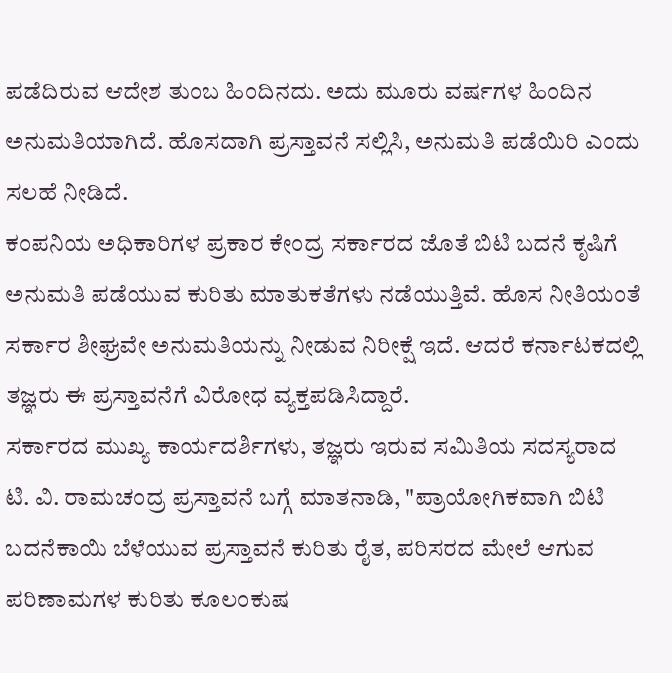ಪಡೆದಿರುವ ಆದೇಶ ತುಂಬ ಹಿಂದಿನದು. ಅದು ಮೂರು ವರ್ಷಗಳ ಹಿಂದಿನ ಅನುಮತಿಯಾಗಿದೆ. ಹೊಸದಾಗಿ ಪ್ರಸ್ತಾವನೆ ಸಲ್ಲಿಸಿ, ಅನುಮತಿ ಪಡೆಯಿರಿ ಎಂದು ಸಲಹೆ ನೀಡಿದೆ.
ಕಂಪನಿಯ ಅಧಿಕಾರಿಗಳ ಪ್ರಕಾರ ಕೇಂದ್ರ ಸರ್ಕಾರದ ಜೊತೆ ಬಿಟಿ ಬದನೆ ಕೃಷಿಗೆ ಅನುಮತಿ ಪಡೆಯುವ ಕುರಿತು ಮಾತುಕತೆಗಳು ನಡೆಯುತ್ತಿವೆ. ಹೊಸ ನೀತಿಯಂತೆ ಸರ್ಕಾರ ಶೀಘ್ರವೇ ಅನುಮತಿಯನ್ನು ನೀಡುವ ನಿರೀಕ್ಷೆ ಇದೆ. ಆದರೆ ಕರ್ನಾಟಕದಲ್ಲಿ ತಜ್ಞರು ಈ ಪ್ರಸ್ತಾವನೆಗೆ ವಿರೋಧ ವ್ಯಕ್ತಪಡಿಸಿದ್ದಾರೆ.
ಸರ್ಕಾರದ ಮುಖ್ಯ ಕಾರ್ಯದರ್ಶಿಗಳು, ತಜ್ಞರು ಇರುವ ಸಮಿತಿಯ ಸದಸ್ಯರಾದ ಟಿ. ವಿ. ರಾಮಚಂದ್ರ ಪ್ರಸ್ತಾವನೆ ಬಗ್ಗೆ ಮಾತನಾಡಿ, "ಪ್ರಾಯೋಗಿಕವಾಗಿ ಬಿಟಿ ಬದನೆಕಾಯಿ ಬೆಳೆಯುವ ಪ್ರಸ್ತಾವನೆ ಕುರಿತು ರೈತ, ಪರಿಸರದ ಮೇಲೆ ಆಗುವ ಪರಿಣಾಮಗಳ ಕುರಿತು ಕೂಲಂಕುಷ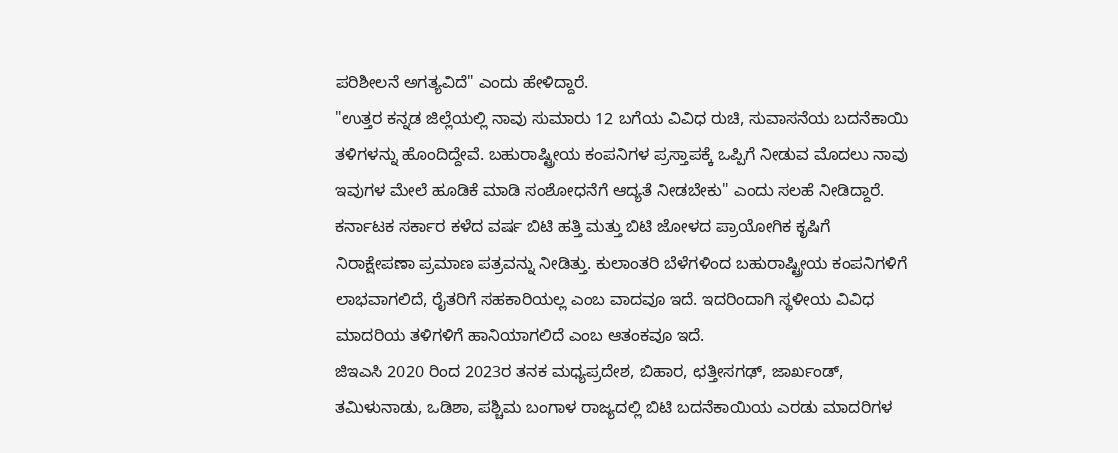ಪರಿಶೀಲನೆ ಅಗತ್ಯವಿದೆ" ಎಂದು ಹೇಳಿದ್ದಾರೆ.
"ಉತ್ತರ ಕನ್ನಡ ಜಿಲ್ಲೆಯಲ್ಲಿ ನಾವು ಸುಮಾರು 12 ಬಗೆಯ ವಿವಿಧ ರುಚಿ, ಸುವಾಸನೆಯ ಬದನೆಕಾಯಿ ತಳಿಗಳನ್ನು ಹೊಂದಿದ್ದೇವೆ. ಬಹುರಾಷ್ಟ್ರೀಯ ಕಂಪನಿಗಳ ಪ್ರಸ್ತಾಪಕ್ಕೆ ಒಪ್ಪಿಗೆ ನೀಡುವ ಮೊದಲು ನಾವು ಇವುಗಳ ಮೇಲೆ ಹೂಡಿಕೆ ಮಾಡಿ ಸಂಶೋಧನೆಗೆ ಆದ್ಯತೆ ನೀಡಬೇಕು" ಎಂದು ಸಲಹೆ ನೀಡಿದ್ದಾರೆ.
ಕರ್ನಾಟಕ ಸರ್ಕಾರ ಕಳೆದ ವರ್ಷ ಬಿಟಿ ಹತ್ತಿ ಮತ್ತು ಬಿಟಿ ಜೋಳದ ಪ್ರಾಯೋಗಿಕ ಕೃಷಿಗೆ ನಿರಾಕ್ಷೇಪಣಾ ಪ್ರಮಾಣ ಪತ್ರವನ್ನು ನೀಡಿತ್ತು. ಕುಲಾಂತರಿ ಬೆಳೆಗಳಿಂದ ಬಹುರಾಷ್ಟ್ರೀಯ ಕಂಪನಿಗಳಿಗೆ ಲಾಭವಾಗಲಿದೆ, ರೈತರಿಗೆ ಸಹಕಾರಿಯಲ್ಲ ಎಂಬ ವಾದವೂ ಇದೆ. ಇದರಿಂದಾಗಿ ಸ್ಥಳೀಯ ವಿವಿಧ ಮಾದರಿಯ ತಳಿಗಳಿಗೆ ಹಾನಿಯಾಗಲಿದೆ ಎಂಬ ಆತಂಕವೂ ಇದೆ.
ಜಿಇಎಸಿ 2020 ರಿಂದ 2023ರ ತನಕ ಮಧ್ಯಪ್ರದೇಶ, ಬಿಹಾರ, ಛತ್ತೀಸಗಢ್, ಜಾರ್ಖಂಡ್, ತಮಿಳುನಾಡು, ಒಡಿಶಾ, ಪಶ್ಚಿಮ ಬಂಗಾಳ ರಾಜ್ಯದಲ್ಲಿ ಬಿಟಿ ಬದನೆಕಾಯಿಯ ಎರಡು ಮಾದರಿಗಳ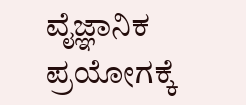ವೈಜ್ಞಾನಿಕ ಪ್ರಯೋಗಕ್ಕೆ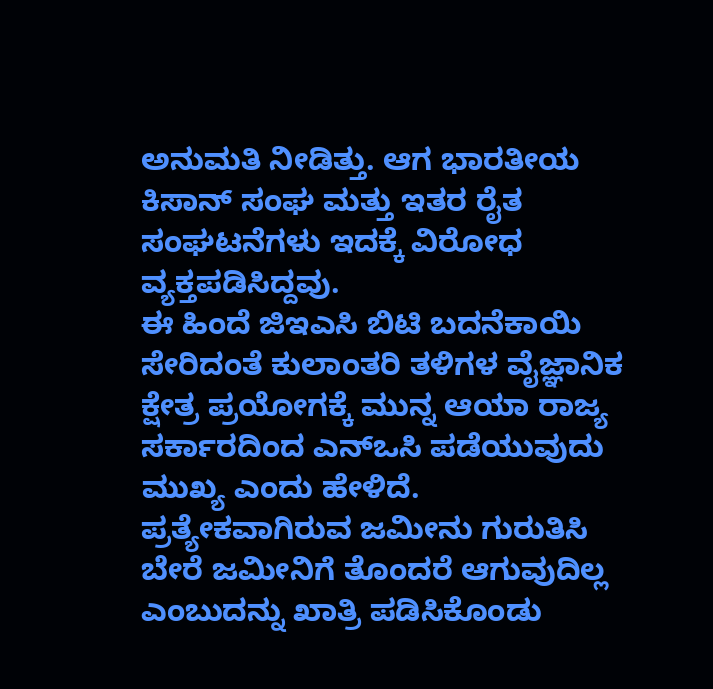ಅನುಮತಿ ನೀಡಿತ್ತು. ಆಗ ಭಾರತೀಯ ಕಿಸಾನ್ ಸಂಘ ಮತ್ತು ಇತರ ರೈತ ಸಂಘಟನೆಗಳು ಇದಕ್ಕೆ ವಿರೋಧ ವ್ಯಕ್ತಪಡಿಸಿದ್ದವು.
ಈ ಹಿಂದೆ ಜಿಇಎಸಿ ಬಿಟಿ ಬದನೆಕಾಯಿ ಸೇರಿದಂತೆ ಕುಲಾಂತರಿ ತಳಿಗಳ ವೈಜ್ಞಾನಿಕ ಕ್ಷೇತ್ರ ಪ್ರಯೋಗಕ್ಕೆ ಮುನ್ನ ಆಯಾ ರಾಜ್ಯ ಸರ್ಕಾರದಿಂದ ಎನ್ಒಸಿ ಪಡೆಯುವುದು ಮುಖ್ಯ ಎಂದು ಹೇಳಿದೆ. ಪ್ರತ್ಯೇಕವಾಗಿರುವ ಜಮೀನು ಗುರುತಿಸಿ ಬೇರೆ ಜಮೀನಿಗೆ ತೊಂದರೆ ಆಗುವುದಿಲ್ಲ ಎಂಬುದನ್ನು ಖಾತ್ರಿ ಪಡಿಸಿಕೊಂಡು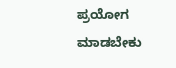ಪ್ರಯೋಗ ಮಾಡಬೇಕು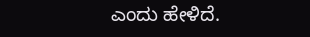ಎಂದು ಹೇಳಿದೆ.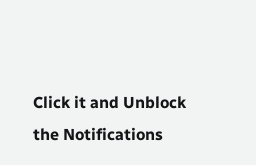Click it and Unblock the Notifications